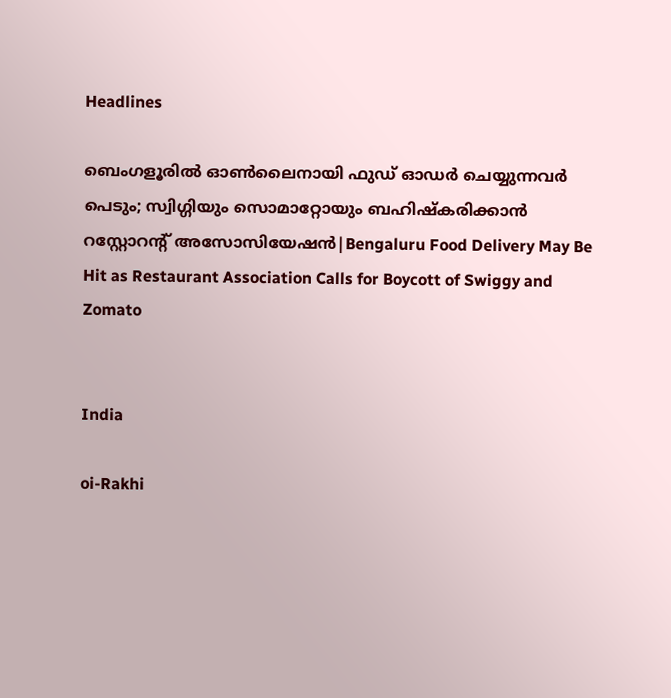Headlines

ബെംഗളൂരിൽ ഓണ്‍ലൈനായി ഫുഡ് ഓഡർ ചെയ്യുന്നവർ പെടും; സ്വിഗ്ഗിയും സൊമാറ്റോയും ബഹിഷ്കരിക്കാൻ റസ്റ്റോറന്റ് അസോസിയേഷൻ|Bengaluru Food Delivery May Be Hit as Restaurant Association Calls for Boycott of Swiggy and Zomato


India

oi-Rakhi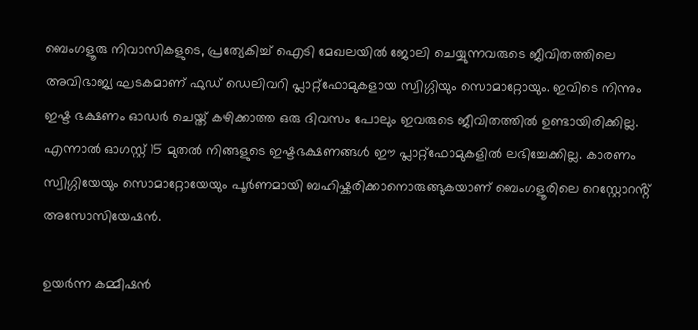ബെംഗളൂരു നിവാസികളുടെ, പ്രത്യേകിച്ച് ഐടി മേഖലയിൽ ജോലി ചെയ്യുന്നവരുടെ ജീവിതത്തിലെ അവിഭാജ്യ ഘടകമാണ് ഫുഡ് ഡെലിവറി പ്ലാറ്റ്ഫോമുകളായ സ്വിഗ്ഗിയും സൊമാറ്റോയും. ഇവിടെ നിന്നും ഇഷ്ട ഭക്ഷണം ഓഡർ ചെയ്ത് കഴിക്കാത്ത ഒരു ദിവസം പോലും ഇവരുടെ ജീവിതത്തിൽ ഉണ്ടായിരിക്കില്ല. എന്നാൽ ഓഗസ്റ്റ് 15 മുതൽ നിങ്ങളുടെ ഇഷ്ടഭക്ഷണങ്ങൾ ഈ പ്ലാറ്റ്ഫോമുകളിൽ ലഭിച്ചേക്കില്ല. കാരണം സ്വിഗ്ഗിയേയും സൊമാറ്റോയേയും പൂർണമായി ബഹിഷ്കരിക്കാനൊരുങ്ങുകയാണ് ബെംഗളൂരിലെ റെസ്റ്റോറൻ്റ് അസോസിയേഷൻ.

ഉയർന്ന കമ്മീഷൻ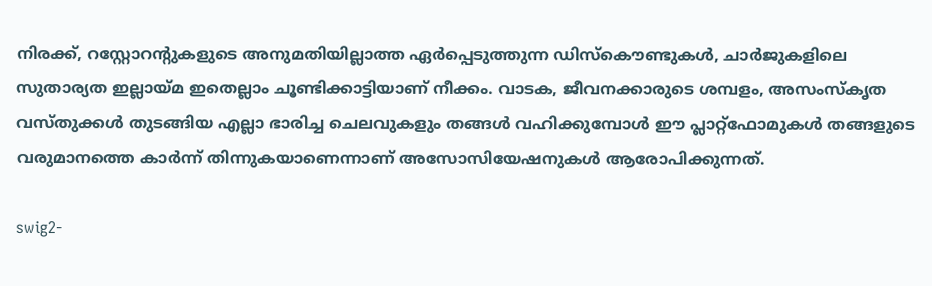നിരക്ക്, റസ്റ്റോറന്റുകളുടെ അനുമതിയില്ലാത്ത ഏർപ്പെടുത്തുന്ന ഡിസ്കൌണ്ടുകൾ, ചാർജുകളിലെ സുതാര്യത ഇല്ലായ്മ ഇതെല്ലാം ചൂണ്ടിക്കാട്ടിയാണ് നീക്കം. വാടക, ജീവനക്കാരുടെ ശമ്പളം, അസംസ്‌കൃത വസ്തുക്കൾ തുടങ്ങിയ എല്ലാ ഭാരിച്ച ചെലവുകളും തങ്ങൾ വഹിക്കുമ്പോൾ ഈ പ്ലാറ്റ്ഫോമുകൾ തങ്ങളുടെ വരുമാനത്തെ കാർന്ന് തിന്നുകയാണെന്നാണ് അസോസിയേഷനുകൾ ആരോപിക്കുന്നത്.

swig2-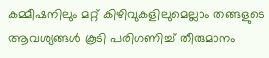കമ്മീഷനിലും മറ്റ് കിഴിവുകളിലുമെല്ലാം തങ്ങളുടെ ആവശ്യങ്ങൾ കൂടി പരിഗണിച്ച് തീരുമാനം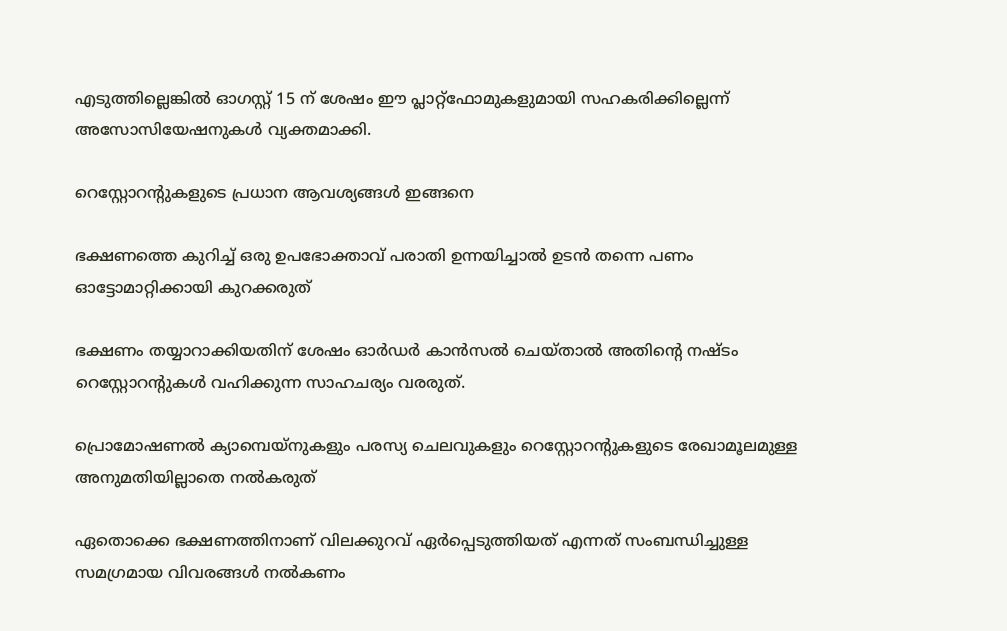എടുത്തില്ലെങ്കിൽ ഓഗസ്റ്റ് 15 ന് ശേഷം ഈ പ്ലാറ്റ്ഫോമുകളുമായി സഹകരിക്കില്ലെന്ന് അസോസിയേഷനുകൾ വ്യക്തമാക്കി.

റെസ്റ്റോറൻ്റുകളുടെ പ്രധാന ആവശ്യങ്ങൾ ഇങ്ങനെ

ഭക്ഷണത്തെ കുറിച്ച് ഒരു ഉപഭോക്താവ് പരാതി ഉന്നയിച്ചാൽ ഉടൻ തന്നെ പണം ഓട്ടോമാറ്റിക്കായി കുറക്കരുത്

ഭക്ഷണം തയ്യാറാക്കിയതിന് ശേഷം ഓർഡർ കാൻസൽ ചെയ്താൽ അതിൻ്റെ നഷ്ടം റെസ്റ്റോറൻ്റുകൾ വഹിക്കുന്ന സാഹചര്യം വരരുത്.

പ്രൊമോഷണൽ ക്യാമ്പെയ്‌നുകളും പരസ്യ ചെലവുകളും റെസ്റ്റോറൻ്റുകളുടെ രേഖാമൂലമുള്ള അനുമതിയില്ലാതെ നൽകരുത്

ഏതൊക്കെ ഭക്ഷണത്തിനാണ് വിലക്കുറവ് ഏർപ്പെടുത്തിയത് എന്നത് സംബന്ധിച്ചുള്ള സമഗ്രമായ വിവരങ്ങൾ നൽകണം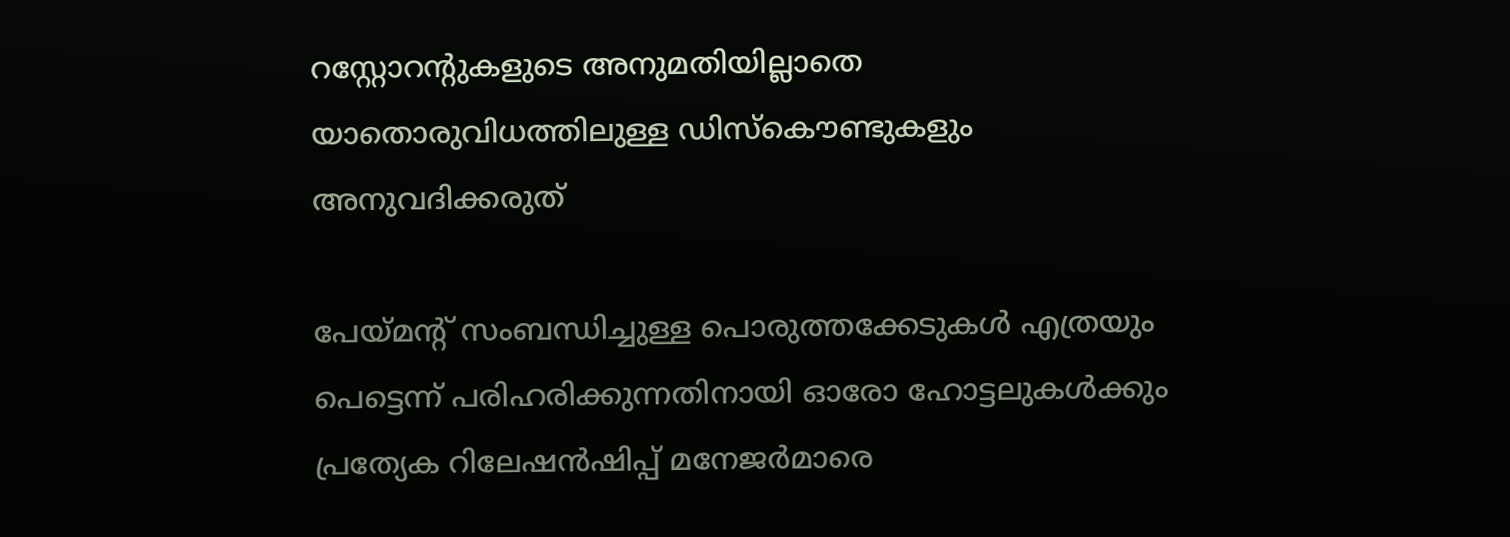റസ്റ്റോറന്റുകളുടെ അനുമതിയില്ലാതെ യാതൊരുവിധത്തിലുള്ള ഡിസ്കൌണ്ടുകളും അനുവദിക്കരുത്

പേയ്മൻ്റ് സംബന്ധിച്ചുള്ള പൊരുത്തക്കേടുകൾ എത്രയും പെട്ടെന്ന് പരിഹരിക്കുന്നതിനായി ഓരോ ഹോട്ടലുകൾക്കും പ്രത്യേക റിലേഷൻഷിപ്പ് മനേജർമാരെ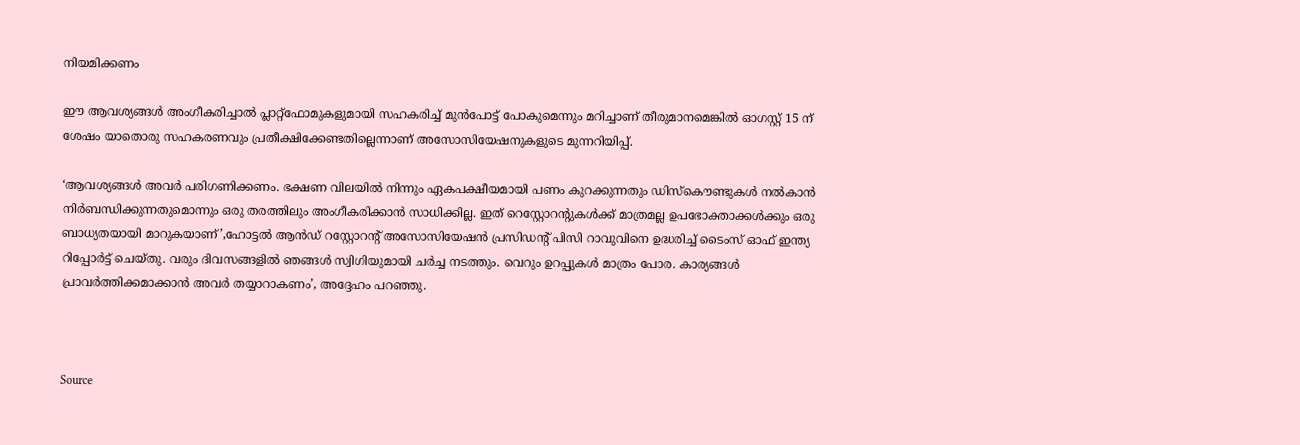നിയമിക്കണം

ഈ ആവശ്യങ്ങൾ അംഗീകരിച്ചാൽ പ്ലാറ്റ്ഫോമുകളുമായി സഹകരിച്ച് മുൻപോട്ട് പോകുമെന്നും മറിച്ചാണ് തീരുമാനമെങ്കിൽ ഓഗസ്റ്റ് 15 ന് ശേഷം യാതൊരു സഹകരണവും പ്രതീക്ഷിക്കേണ്ടതില്ലെന്നാണ് അസോസിയേഷനുകളുടെ മുന്നറിയിപ്പ്.

‘ആവശ്യങ്ങൾ അവർ പരിഗണിക്കണം. ഭക്ഷണ വിലയിൽ നിന്നും ഏകപക്ഷീയമായി പണം കുറക്കുന്നതും ഡിസ്കൌണ്ടുകൾ നൽകാൻ നിർബന്ധിക്കുന്നതുമൊന്നും ഒരു തരത്തിലും അംഗീകരിക്കാൻ സാധിക്കില്ല. ഇത് റെസ്റ്റോറൻ്റുകൾക്ക് മാത്രമല്ല ഉപഭോക്താക്കൾക്കും ഒരു ബാധ്യതയായി മാറുകയാണ്’,ഹോട്ടൽ ആൻഡ് റസ്റ്റോറന്റ് അസോസിയേഷൻ പ്രസിഡന്റ് പിസി റാവുവിനെ ഉദ്ധരിച്ച് ടൈംസ് ഓഫ് ഇന്ത്യ റിപ്പോർട്ട് ചെയ്തു. വരും ദിവസങ്ങളിൽ ഞങ്ങൾ സ്വിഗിയുമായി ചർച്ച നടത്തും. വെറും ഉറപ്പുകൾ മാത്രം പോര. കാര്യങ്ങൾ പ്രാവർത്തിക്കമാക്കാൻ അവർ തയ്യാറാകണം’, അദ്ദേഹം പറഞ്ഞു.



Source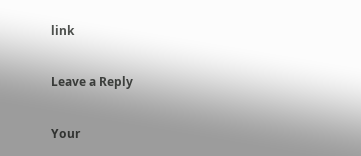link

Leave a Reply

Your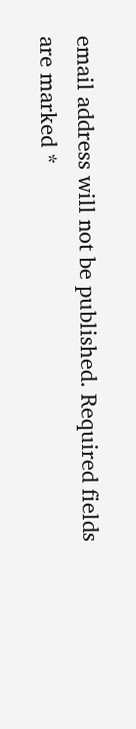email address will not be published. Required fields are marked *